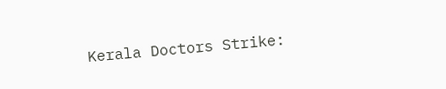Kerala Doctors Strike: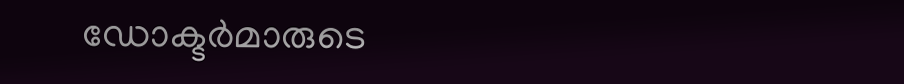ഡോക്ടർമാരുടെ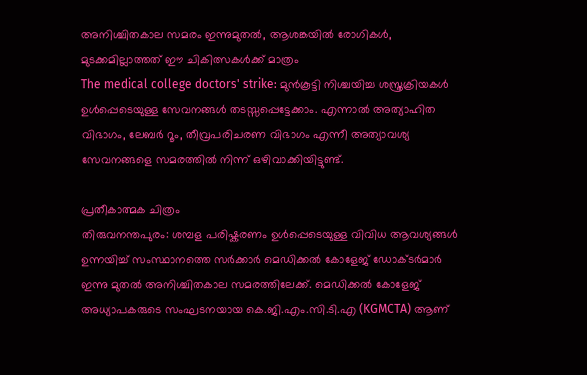അനിശ്ചിതകാല സമരം ഇന്നുമുതൽ, ആശങ്കയിൽ രോഗികൾ, മുടക്കമില്ലാത്തത് ഈ ചികിത്സകൾക്ക് മാത്രം
The medical college doctors' strike: മുൻകൂട്ടി നിശ്ചയിച്ച ശസ്ത്രക്രിയകൾ ഉൾപ്പെടെയുള്ള സേവനങ്ങൾ തടസ്സപ്പെട്ടേക്കാം. എന്നാൽ അത്യാഹിത വിഭാഗം, ലേബർ റൂം, തീവ്രപരിചരണ വിഭാഗം എന്നീ അത്യാവശ്യ സേവനങ്ങളെ സമരത്തിൽ നിന്ന് ഒഴിവാക്കിയിട്ടുണ്ട്.

പ്രതീകാത്മക ചിത്രം
തിരുവനന്തപുരം: ശമ്പള പരിഷ്കരണം ഉൾപ്പെടെയുള്ള വിവിധ ആവശ്യങ്ങൾ ഉന്നയിച്ച് സംസ്ഥാനത്തെ സർക്കാർ മെഡിക്കൽ കോളേജ് ഡോക്ടർമാർ ഇന്നു മുതൽ അനിശ്ചിതകാല സമരത്തിലേക്ക്. മെഡിക്കൽ കോളേജ് അധ്യാപകരുടെ സംഘടനയായ കെ.ജി.എം.സി.ടി.എ (KGMCTA) ആണ്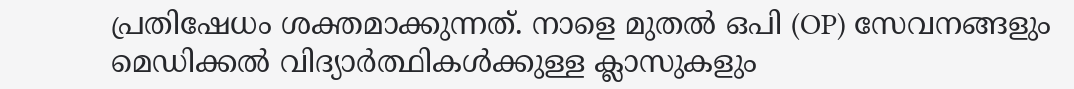പ്രതിഷേധം ശക്തമാക്കുന്നത്. നാളെ മുതൽ ഒപി (OP) സേവനങ്ങളും മെഡിക്കൽ വിദ്യാർത്ഥികൾക്കുള്ള ക്ലാസുകളും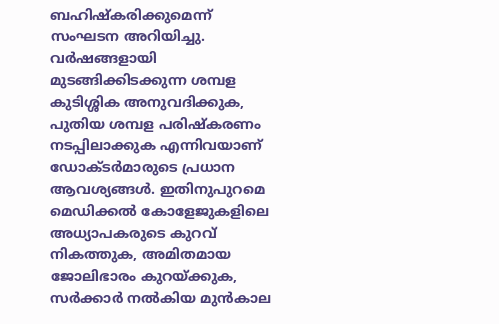ബഹിഷ്കരിക്കുമെന്ന് സംഘടന അറിയിച്ചു.
വർഷങ്ങളായി മുടങ്ങിക്കിടക്കുന്ന ശമ്പള കുടിശ്ശിക അനുവദിക്കുക, പുതിയ ശമ്പള പരിഷ്കരണം നടപ്പിലാക്കുക എന്നിവയാണ് ഡോക്ടർമാരുടെ പ്രധാന ആവശ്യങ്ങൾ. ഇതിനുപുറമെ മെഡിക്കൽ കോളേജുകളിലെ അധ്യാപകരുടെ കുറവ് നികത്തുക, അമിതമായ ജോലിഭാരം കുറയ്ക്കുക, സർക്കാർ നൽകിയ മുൻകാല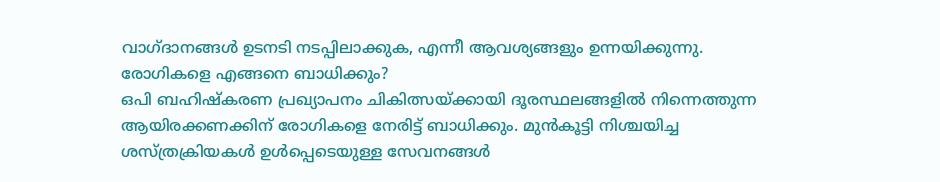വാഗ്ദാനങ്ങൾ ഉടനടി നടപ്പിലാക്കുക, എന്നീ ആവശ്യങ്ങളും ഉന്നയിക്കുന്നു.
രോഗികളെ എങ്ങനെ ബാധിക്കും?
ഒപി ബഹിഷ്കരണ പ്രഖ്യാപനം ചികിത്സയ്ക്കായി ദൂരസ്ഥലങ്ങളിൽ നിന്നെത്തുന്ന ആയിരക്കണക്കിന് രോഗികളെ നേരിട്ട് ബാധിക്കും. മുൻകൂട്ടി നിശ്ചയിച്ച ശസ്ത്രക്രിയകൾ ഉൾപ്പെടെയുള്ള സേവനങ്ങൾ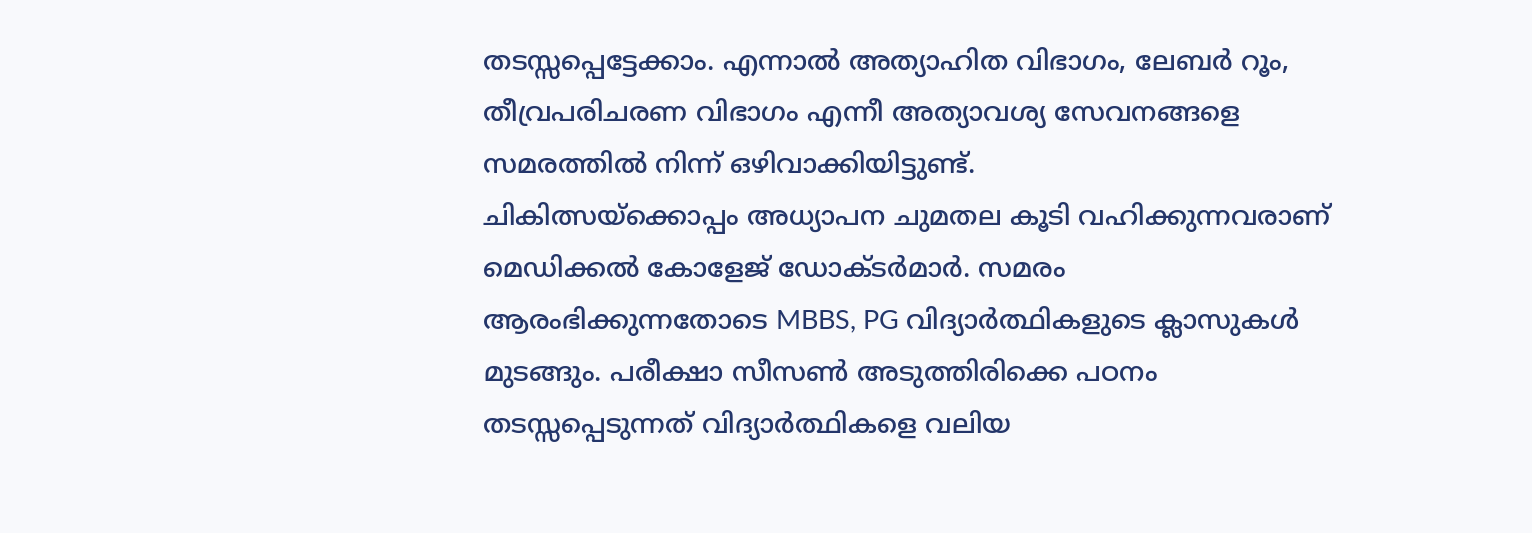തടസ്സപ്പെട്ടേക്കാം. എന്നാൽ അത്യാഹിത വിഭാഗം, ലേബർ റൂം, തീവ്രപരിചരണ വിഭാഗം എന്നീ അത്യാവശ്യ സേവനങ്ങളെ സമരത്തിൽ നിന്ന് ഒഴിവാക്കിയിട്ടുണ്ട്.
ചികിത്സയ്ക്കൊപ്പം അധ്യാപന ചുമതല കൂടി വഹിക്കുന്നവരാണ് മെഡിക്കൽ കോളേജ് ഡോക്ടർമാർ. സമരം ആരംഭിക്കുന്നതോടെ MBBS, PG വിദ്യാർത്ഥികളുടെ ക്ലാസുകൾ മുടങ്ങും. പരീക്ഷാ സീസൺ അടുത്തിരിക്കെ പഠനം തടസ്സപ്പെടുന്നത് വിദ്യാർത്ഥികളെ വലിയ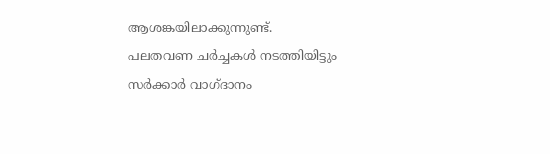ആശങ്കയിലാക്കുന്നുണ്ട്.
പലതവണ ചർച്ചകൾ നടത്തിയിട്ടും സർക്കാർ വാഗ്ദാനം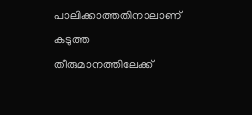പാലിക്കാത്തതിനാലാണ് കടുത്ത തീരുമാനത്തിലേക്ക്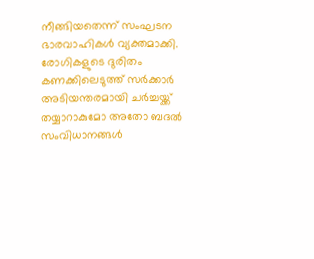നീങ്ങിയതെന്ന് സംഘടന ഭാരവാഹികൾ വ്യക്തമാക്കി. രോഗികളുടെ ദുരിതം കണക്കിലെടുത്ത് സർക്കാർ അടിയന്തരമായി ചർച്ചയ്ക്ക് തയ്യാറാകുമോ അതോ ബദൽ സംവിധാനങ്ങൾ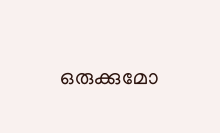ഒരുക്കുമോ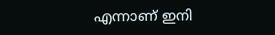എന്നാണ് ഇനി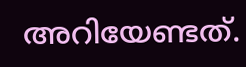അറിയേണ്ടത്.